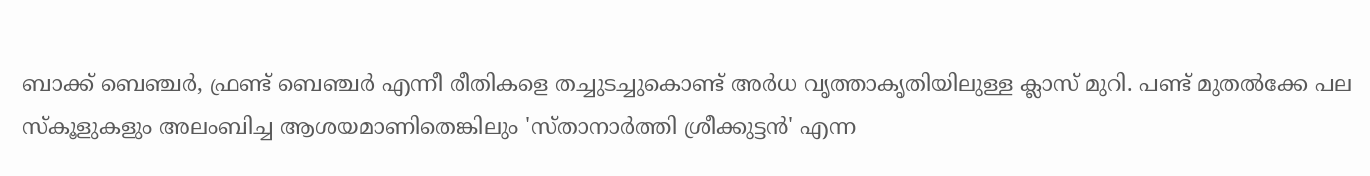ബാക്ക് ബെഞ്ചര്‍, ഫ്രണ്ട് ബെഞ്ചര്‍ എന്നീ രീതികളെ തച്ചുടച്ചുകൊണ്ട് അര്‍ധ വൃത്താകൃതിയിലുള്ള ക്ലാസ് മുറി. പണ്ട് മുതല്‍ക്കേ പല സ്‌കൂളുകളും അലംബിച്ച ആശയമാണിതെങ്കിലും 'സ്താനാര്‍ത്തി ശ്രീക്കുട്ടന്‍' എന്ന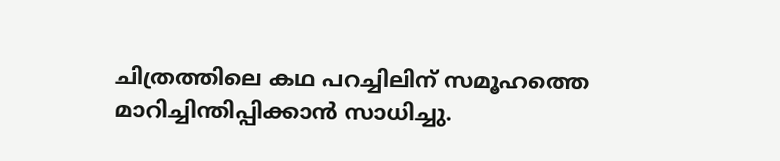ചിത്രത്തിലെ കഥ പറച്ചിലിന് സമൂഹത്തെ മാറിച്ചിന്തിപ്പിക്കാന്‍ സാധിച്ചു.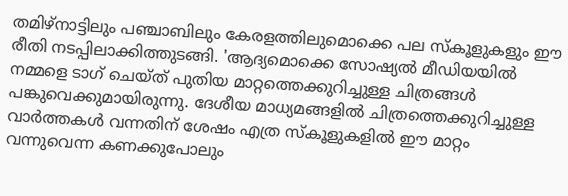തമിഴ്‌നാട്ടിലും പഞ്ചാബിലും കേരളത്തിലുമൊക്കെ പല സ്‌കൂളുകളും ഈ രീതി നടപ്പിലാക്കിത്തുടങ്ങി. 'ആദ്യമൊക്കെ സോഷ്യല്‍ മീഡിയയില്‍ നമ്മളെ ടാഗ് ചെയ്ത് പുതിയ മാറ്റത്തെക്കുറിച്ചുള്ള ചിത്രങ്ങള്‍ പങ്കുവെക്കുമായിരുന്നു. ദേശീയ മാധ്യമങ്ങളില്‍ ചിത്രത്തെക്കുറിച്ചുള്ള വാര്‍ത്തകള്‍ വന്നതിന് ശേഷം എത്ര സ്‌കൂളുകളില്‍ ഈ മാറ്റം വന്നുവെന്ന കണക്കുപോലും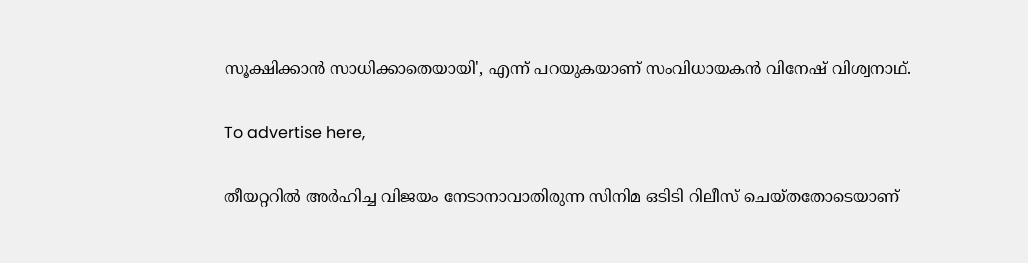സൂക്ഷിക്കാന്‍ സാധിക്കാതെയായി', എന്ന് പറയുകയാണ് സംവിധായകൻ വിനേഷ് വിശ്വനാഥ്.

To advertise here,

തീയറ്ററിൽ അർഹിച്ച വിജയം നേടാനാവാതിരുന്ന സിനിമ ഒടിടി റിലീസ് ചെയ്തതോടെയാണ്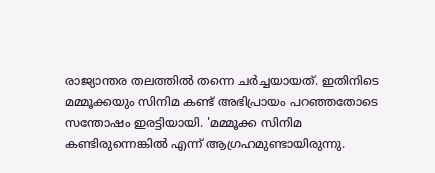രാജ്യാന്തര തലത്തിൽ തന്നെ ചർച്ചയായത്. ഇതിനിടെ മമ്മൂക്കയും സിനിമ കണ്ട് അഭിപ്രായം പറ‍ഞ്ഞതോടെ സന്തോഷം ഇരട്ടിയായി. 'മമ്മൂക്ക സിനിമ കണ്ടിരുന്നെങ്കില്‍ എന്ന് ആഗ്രഹമുണ്ടായിരുന്നു.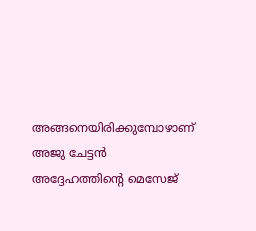അങ്ങനെയിരിക്കുമ്പോഴാണ് അജു ചേട്ടന്‍ അദ്ദേഹത്തിന്റെ മെസേജ്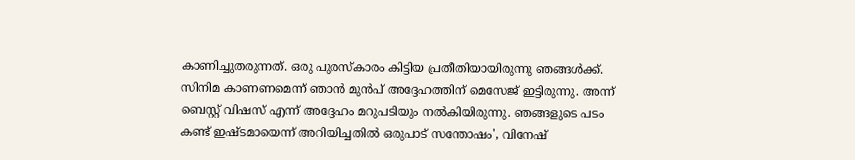കാണിച്ചുതരുന്നത്. ഒരു പുരസ്‌കാരം കിട്ടിയ പ്രതീതിയായിരുന്നു ഞങ്ങള്‍ക്ക്. സിനിമ കാണണമെന്ന് ഞാന്‍ മുന്‍പ് അദ്ദേഹത്തിന് മെസേജ് ഇട്ടിരുന്നു. അന്ന് ബെസ്റ്റ് വിഷസ് എന്ന് അദ്ദേഹം മറുപടിയും നല്‍കിയിരുന്നു. ഞങ്ങളുടെ പടം കണ്ട് ഇഷ്ടമായെന്ന് അറിയിച്ചതില്‍ ഒരുപാട് സന്തോഷം', വിനേഷ്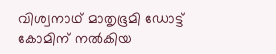വിശ്വനാഥ് മാതൃഭൂമി ഡോട്ട് കോമിന് നൽകിയ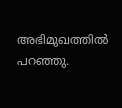അഭിമുഖത്തിൽ പറഞ്ഞു.